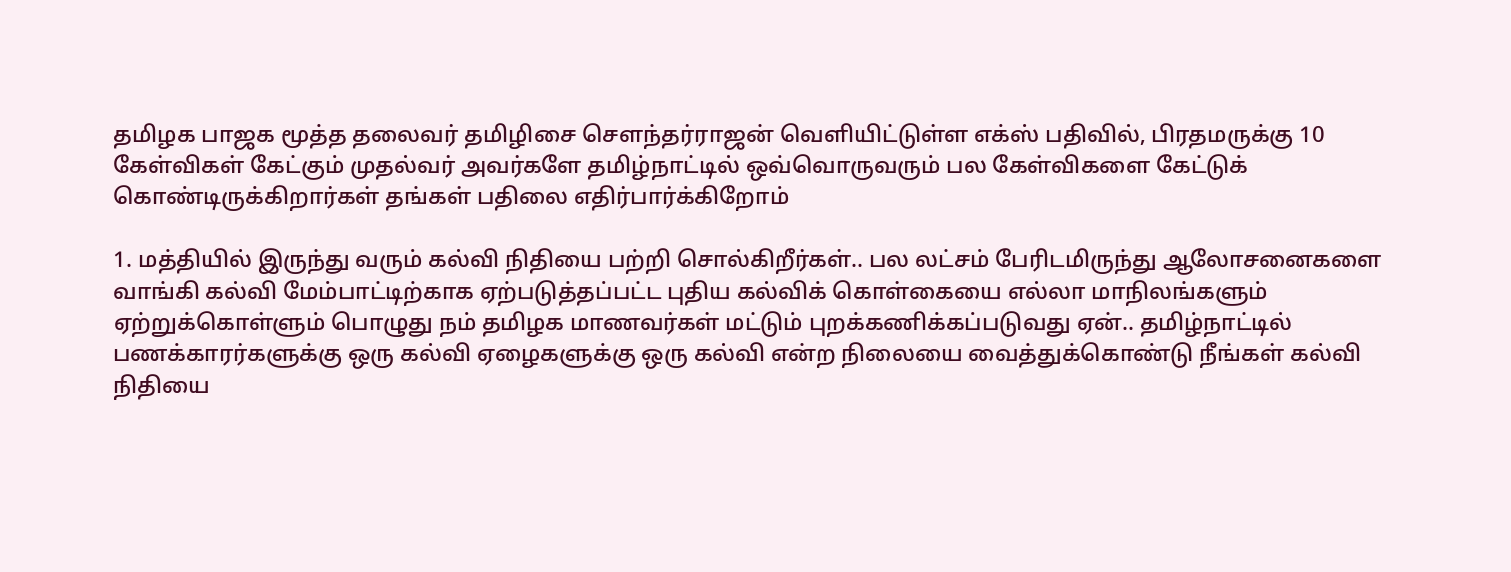தமிழக பாஜக மூத்த தலைவர் தமிழிசை சௌந்தர்ராஜன் வெளியிட்டுள்ள எக்ஸ் பதிவில், பிரதமருக்கு 10 கேள்விகள் கேட்கும் முதல்வர் அவர்களே தமிழ்நாட்டில் ஒவ்வொருவரும் பல கேள்விகளை கேட்டுக் கொண்டிருக்கிறார்கள் தங்கள் பதிலை எதிர்பார்க்கிறோம்

1. மத்தியில் இருந்து வரும் கல்வி நிதியை பற்றி சொல்கிறீர்கள்.. பல லட்சம் பேரிடமிருந்து ஆலோசனைகளை வாங்கி கல்வி மேம்பாட்டிற்காக ஏற்படுத்தப்பட்ட புதிய கல்விக் கொள்கையை எல்லா மாநிலங்களும் ஏற்றுக்கொள்ளும் பொழுது நம் தமிழக மாணவர்கள் மட்டும் புறக்கணிக்கப்படுவது ஏன்.. தமிழ்நாட்டில் பணக்காரர்களுக்கு ஒரு கல்வி ஏழைகளுக்கு ஒரு கல்வி என்ற நிலையை வைத்துக்கொண்டு நீங்கள் கல்வி நிதியை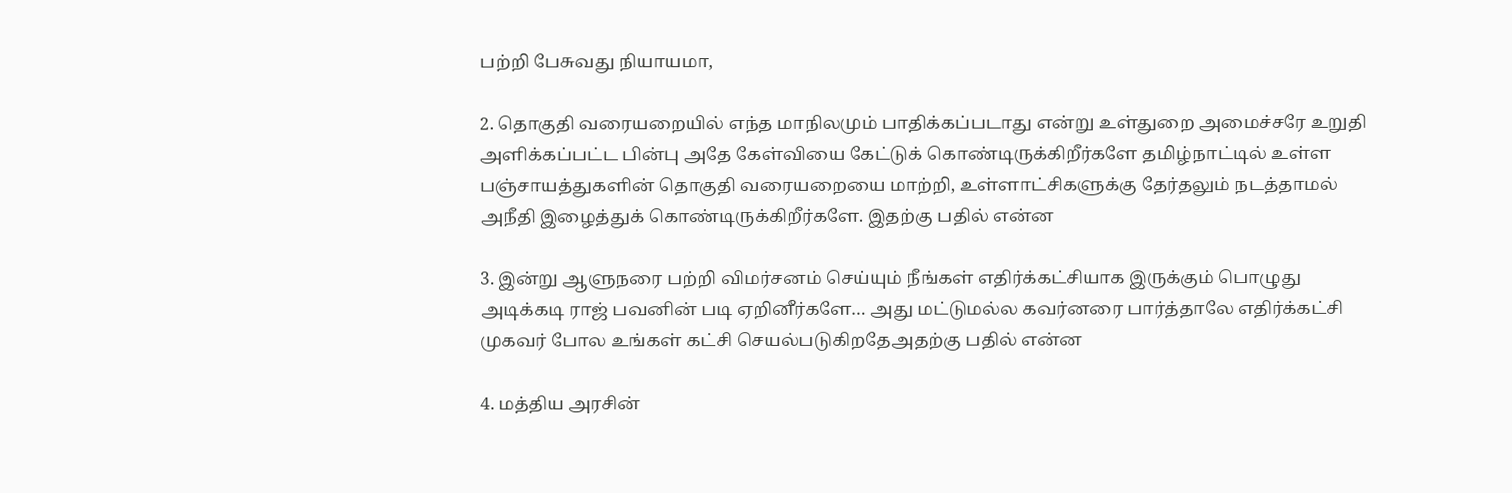பற்றி பேசுவது நியாயமா,

2. தொகுதி வரையறையில் எந்த மாநிலமும் பாதிக்கப்படாது என்று உள்துறை அமைச்சரே உறுதி அளிக்கப்பட்ட பின்பு அதே கேள்வியை கேட்டுக் கொண்டிருக்கிறீர்களே தமிழ்நாட்டில் உள்ள பஞ்சாயத்துகளின் தொகுதி வரையறையை மாற்றி, உள்ளாட்சிகளுக்கு தேர்தலும் நடத்தாமல் அநீதி இழைத்துக் கொண்டிருக்கிறீர்களே. இதற்கு பதில் என்ன

3. இன்று ஆளுநரை பற்றி விமர்சனம் செய்யும் நீங்கள் எதிர்க்கட்சியாக இருக்கும் பொழுது அடிக்கடி ராஜ் பவனின் படி ஏறினீர்களே… அது மட்டுமல்ல கவர்னரை பார்த்தாலே எதிர்க்கட்சி முகவர் போல உங்கள் கட்சி செயல்படுகிறதேஅதற்கு பதில் என்ன

4. மத்திய அரசின்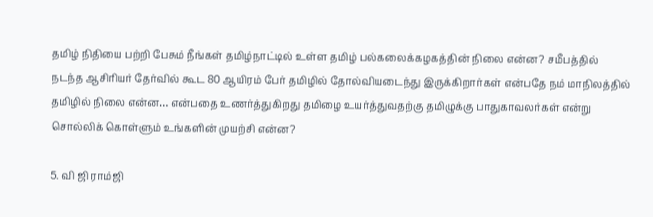தமிழ் நிதியை பற்றி பேசும் நீங்கள் தமிழ்நாட்டில் உள்ள தமிழ் பல்கலைக்கழகத்தின் நிலை என்ன? சமீபத்தில் நடந்த ஆசிரியர் தேர்வில் கூட 80 ஆயிரம் பேர் தமிழில் தோல்வியடைந்து இருக்கிறார்கள் என்பதே நம் மாநிலத்தில் தமிழில் நிலை என்ன… என்பதை உணர்த்துகிறது தமிழை உயர்த்துவதற்கு தமிழுக்கு பாதுகாவலர்கள் என்று சொல்லிக் கொள்ளும் உங்களின் முயற்சி என்ன?

5. வி ஜி ராம்ஜி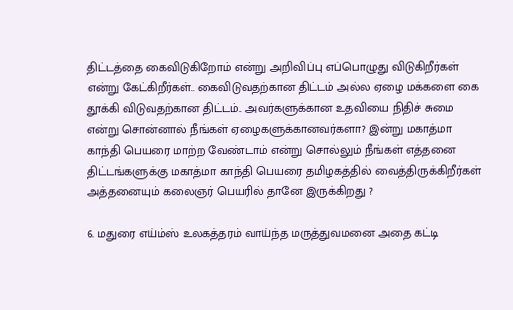திட்டத்தை கைவிடுகிறோம் என்று அறிவிப்பு எப்பொழுது விடுகிறீர்கள் என்று கேட்கிறீர்கள்.. கைவிடுவதற்கான திட்டம் அல்ல ஏழை மக்களை கை தூக்கி விடுவதற்கான திட்டம்.. அவர்களுக்கான உதவியை நிதிச் சுமை என்று சொன்னால் நீங்கள் ஏழைகளுக்கானவர்களா? இன்று மகாத்மா காந்தி பெயரை மாற்ற வேண்டாம் என்று சொல்லும் நீங்கள் எத்தனை திட்டங்களுக்கு மகாத்மா காந்தி பெயரை தமிழகத்தில் வைத்திருக்கிறீர்கள் அத்தனையும் கலைஞர் பெயரில் தானே இருக்கிறது ?

6. மதுரை எய்ம்ஸ் உலகத்தரம் வாய்ந்த மருத்துவமனை அதை கட்டி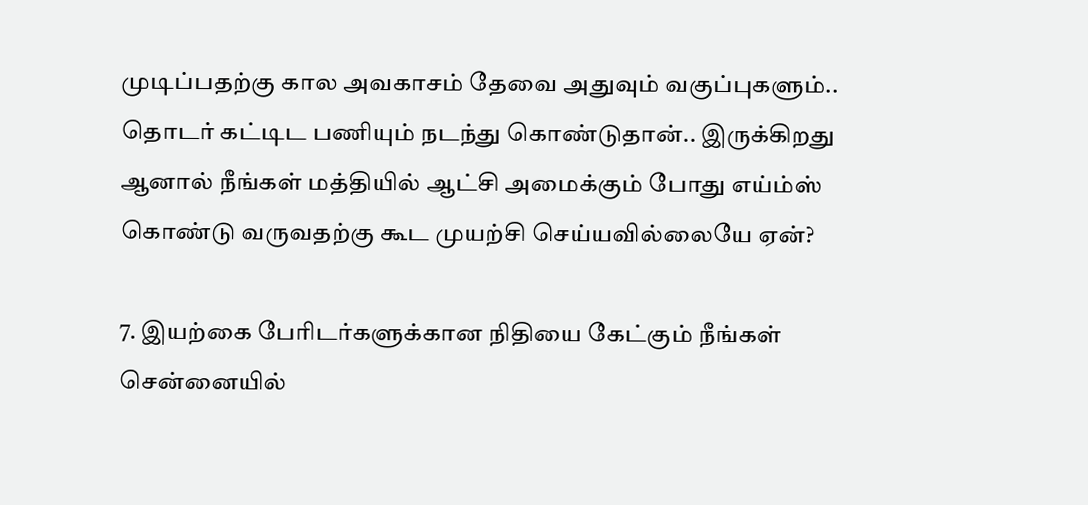முடிப்பதற்கு கால அவகாசம் தேவை அதுவும் வகுப்புகளும்.. தொடர் கட்டிட பணியும் நடந்து கொண்டுதான்.. இருக்கிறது ஆனால் நீங்கள் மத்தியில் ஆட்சி அமைக்கும் போது எய்ம்ஸ் கொண்டு வருவதற்கு கூட முயற்சி செய்யவில்லையே ஏன்?

7. இயற்கை பேரிடர்களுக்கான நிதியை கேட்கும் நீங்கள் சென்னையில்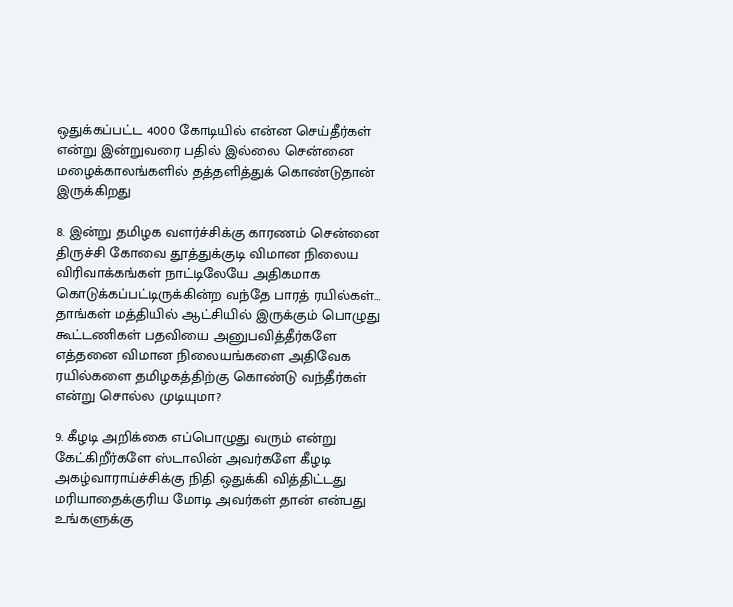ஒதுக்கப்பட்ட 4000 கோடியில் என்ன செய்தீர்கள் என்று இன்றுவரை பதில் இல்லை சென்னை மழைக்காலங்களில் தத்தளித்துக் கொண்டுதான் இருக்கிறது

8. இன்று தமிழக வளர்ச்சிக்கு காரணம் சென்னை திருச்சி கோவை தூத்துக்குடி விமான நிலைய விரிவாக்கங்கள் நாட்டிலேயே அதிகமாக கொடுக்கப்பட்டிருக்கின்ற வந்தே பாரத் ரயில்கள்… தாங்கள் மத்தியில் ஆட்சியில் இருக்கும் பொழுது கூட்டணிகள் பதவியை அனுபவித்தீர்களே எத்தனை விமான நிலையங்களை அதிவேக ரயில்களை தமிழகத்திற்கு கொண்டு வந்தீர்கள் என்று சொல்ல முடியுமா?

9. கீழடி அறிக்கை எப்பொழுது வரும் என்று கேட்கிறீர்களே ஸ்டாலின் அவர்களே கீழடி அகழ்வாராய்ச்சிக்கு நிதி ஒதுக்கி வித்திட்டது மரியாதைக்குரிய மோடி அவர்கள் தான் என்பது உங்களுக்கு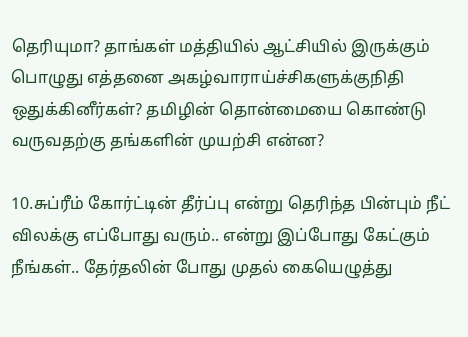தெரியுமா? தாங்கள் மத்தியில் ஆட்சியில் இருக்கும் பொழுது எத்தனை அகழ்வாராய்ச்சிகளுக்குநிதி ஒதுக்கினீர்கள்? தமிழின் தொன்மையை கொண்டு வருவதற்கு தங்களின் முயற்சி என்ன?

10.சுப்ரீம் கோர்ட்டின் தீர்ப்பு என்று தெரிந்த பின்பும் நீட் விலக்கு எப்போது வரும்.. என்று இப்போது கேட்கும் நீங்கள்.. தேர்தலின் போது முதல் கையெழுத்து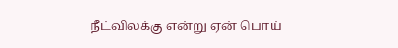நீட்விலக்கு என்று ஏன் பொய்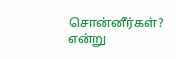சொன்னீர்கள்? என்று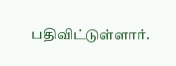பதிவிட்டுள்ளார்.